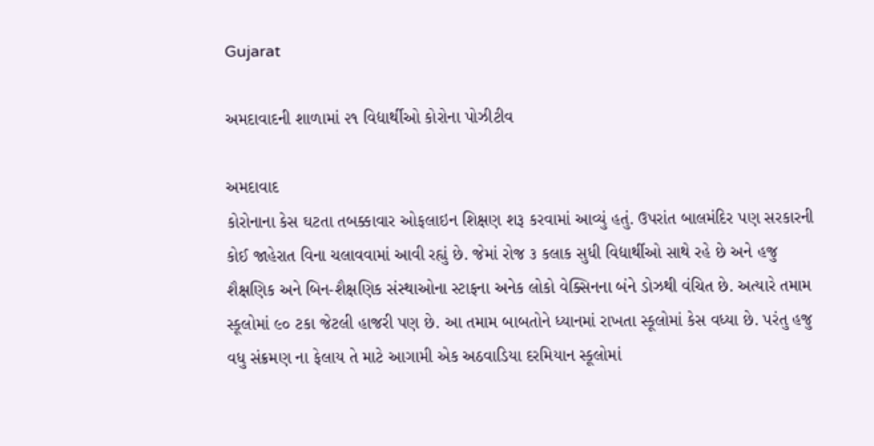Gujarat

અમદાવાદની શાળામાં ૨૧ વિદ્યાર્થીઓ કોરોના પોઝીટીવ

અમદાવાદ
કોરોનાના કેસ ઘટતા તબક્કાવાર ઓફલાઇન શિક્ષણ શરૂ કરવામાં આવ્યું હતું. ઉપરાંત બાલમંદિર પણ સરકારની કોઈ જાહેરાત વિના ચલાવવામાં આવી રહ્યું છે. જેમાં રોજ ૩ કલાક સુધી વિદ્યાર્થીઓ સાથે રહે છે અને હજુ શૈક્ષણિક અને બિન-શૈક્ષણિક સંસ્થાઓના સ્ટાફના અનેક લોકો વેક્સિનના બંને ડોઝથી વંચિત છે. અત્યારે તમામ સ્કૂલોમાં ૯૦ ટકા જેટલી હાજરી પણ છે. આ તમામ બાબતોને ધ્યાનમાં રાખતા સ્કૂલોમાં કેસ વધ્યા છે. પરંતુ હજુ વધુ સંક્રમણ ના ફેલાય તે માટે આગામી એક અઠવાડિયા દરમિયાન સ્કૂલોમાં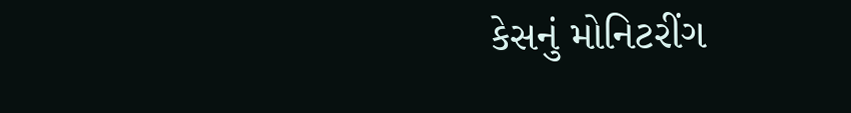કેસનું મોનિટરીંગ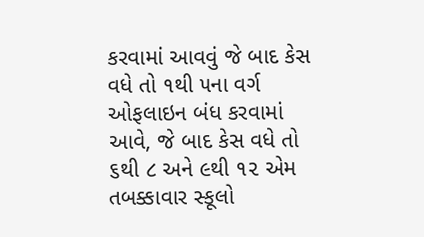કરવામાં આવવું જે બાદ કેસ વધે તો ૧થી ૫ના વર્ગ ઓફલાઇન બંધ કરવામાં આવે, જે બાદ કેસ વધે તો ૬થી ૮ અને ૯થી ૧૨ એમ તબક્કાવાર સ્કૂલો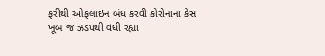ફરીથી ઓફલાઇન બંધ કરવી કોરોનાના કેસ ખૂબ જ ઝડપથી વધી રહ્યા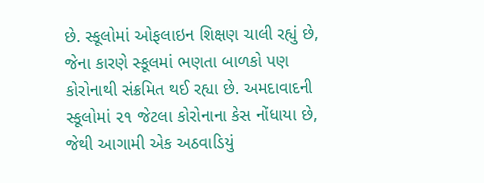છે. સ્કૂલોમાં ઓફલાઇન શિક્ષણ ચાલી રહ્યું છે, જેના કારણે સ્કૂલમાં ભણતા બાળકો પણ કોરોનાથી સંક્રમિત થઈ રહ્યા છે. અમદાવાદની સ્કૂલોમાં ૨૧ જેટલા કોરોનાના કેસ નોંધાયા છે, જેથી આગામી એક અઠવાડિયું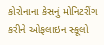કોરોનાના કેસનું મોનિટરીંગ કરીને ઓફલાઇન સ્કૂલો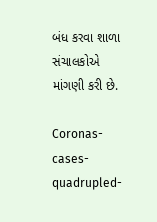બંધ કરવા શાળા સંચાલકોએ માંગણી કરી છે.

Coronas-cases-quadrupled-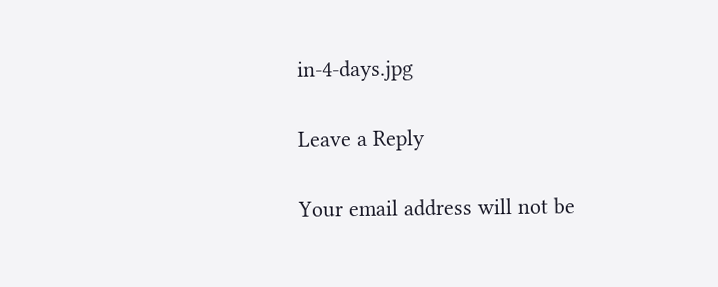in-4-days.jpg

Leave a Reply

Your email address will not be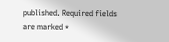published. Required fields are marked *